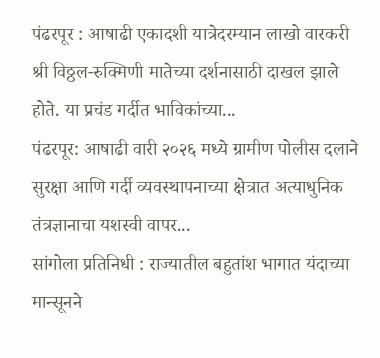पंढरपूर : आषाढी एकादशी यात्रेदरम्यान लाखो वारकरी श्री विठ्ठल-रुक्मिणी मातेच्या दर्शनासाठी दाखल झाले होते. या प्रचंड गर्दीत भाविकांच्या...
पंढरपूर: आषाढी वारी २०२६ मध्ये ग्रामीण पोलीस दलाने सुरक्षा आणि गर्दी व्यवस्थापनाच्या क्षेत्रात अत्याधुनिक तंत्रज्ञानाचा यशस्वी वापर...
सांगोला प्रतिनिधी : राज्यातील बहुतांश भागात यंदाच्या मान्सूनने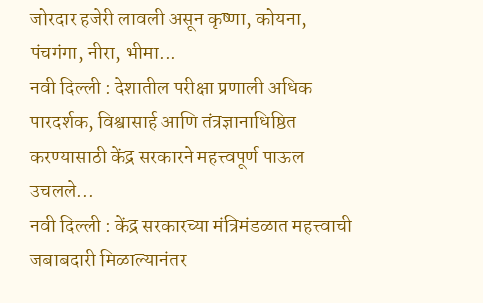जोरदार हजेरी लावली असून कृष्णा, कोयना, पंचगंगा, नीरा, भीमा...
नवी दिल्ली : देशातील परीक्षा प्रणाली अधिक पारदर्शक, विश्वासार्ह आणि तंत्रज्ञानाधिष्ठित करण्यासाठी केंद्र सरकारने महत्त्वपूर्ण पाऊल उचलले...
नवी दिल्ली : केंद्र सरकारच्या मंत्रिमंडळात महत्त्वाची जबाबदारी मिळाल्यानंतर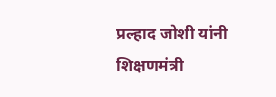प्रल्हाद जोशी यांनी शिक्षणमंत्री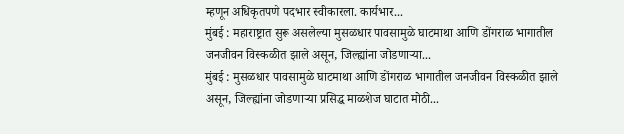म्हणून अधिकृतपणे पदभार स्वीकारला. कार्यभार...
मुंबई : महाराष्ट्रात सुरू असलेल्या मुसळधार पावसामुळे घाटमाथा आणि डोंगराळ भागातील जनजीवन विस्कळीत झाले असून, जिल्ह्यांना जोडणाऱ्या...
मुंबई : मुसळधार पावसामुळे घाटमाथा आणि डोंगराळ भागातील जनजीवन विस्कळीत झाले असून, जिल्ह्यांना जोडणाऱ्या प्रसिद्ध माळशेज घाटात मोठी...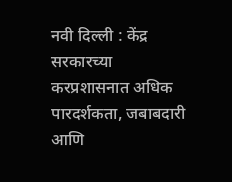नवी दिल्ली : केंद्र सरकारच्या करप्रशासनात अधिक पारदर्शकता, जबाबदारी आणि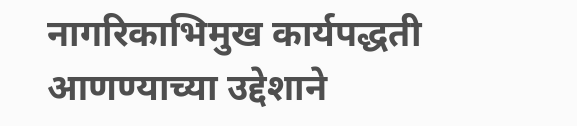नागरिकाभिमुख कार्यपद्धती आणण्याच्या उद्देशाने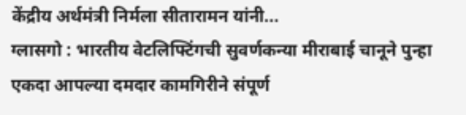केंद्रीय अर्थमंत्री निर्मला सीतारामन यांनी...
ग्लासगो : भारतीय वेटलिफ्टिंगची सुवर्णकन्या मीराबाई चानूने पुन्हा एकदा आपल्या दमदार कामगिरीने संपूर्ण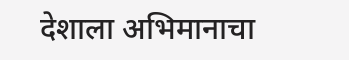देशाला अभिमानाचा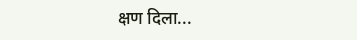क्षण दिला...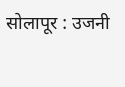सोलापूर : उजनी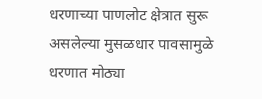धरणाच्या पाणलोट क्षेत्रात सुरू असलेल्या मुसळधार पावसामुळे धरणात मोठ्या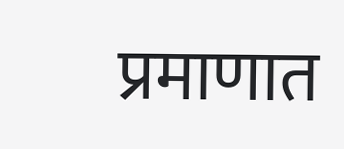प्रमाणात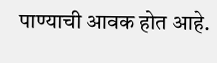पाण्याची आवक होत आहे.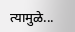त्यामुळे...